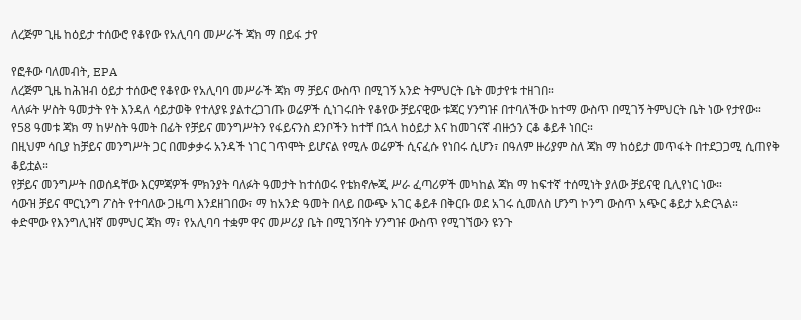ለረጅም ጊዜ ከዕይታ ተሰውሮ የቆየው የአሊባባ መሥራች ጃክ ማ በይፋ ታየ

የፎቶው ባለመብት, EPA
ለረጅም ጊዜ ከሕዝብ ዕይታ ተሰውሮ የቆየው የአሊባባ መሥራች ጃክ ማ ቻይና ውስጥ በሚገኝ አንድ ትምህርት ቤት መታየቱ ተዘገበ።
ላለፉት ሦስት ዓመታት የት እንዳለ ሳይታወቅ የተለያዩ ያልተረጋገጡ ወሬዎች ሲነገሩበት የቆየው ቻይናዊው ቱጃር ሃንግዡ በተባለችው ከተማ ውስጥ በሚገኝ ትምህርት ቤት ነው የታየው።
የ58 ዓመቱ ጃክ ማ ከሦስት ዓመት በፊት የቻይና መንግሥትን የፋይናንስ ደንቦችን ከተቸ በኋላ ከዕይታ እና ከመገናኛ ብዙኃን ርቆ ቆይቶ ነበር።
በዚህም ሳቢያ ከቻይና መንግሥት ጋር በመቃቃሩ አንዳች ነገር ገጥሞት ይሆናል የሚሉ ወሬዎች ሲናፈሱ የነበሩ ሲሆን፣ በዓለም ዙሪያም ስለ ጃክ ማ ከዕይታ መጥፋት በተደጋጋሚ ሲጠየቅ ቆይቷል።
የቻይና መንግሥት በወሰዳቸው እርምጃዎች ምክንያት ባለፉት ዓመታት ከተሰወሩ የቴክኖሎጂ ሥራ ፈጣሪዎች መካከል ጃክ ማ ከፍተኛ ተሰሚነት ያለው ቻይናዊ ቢሊየነር ነው።
ሳውዝ ቻይና ሞርኒንግ ፖስት የተባለው ጋዜጣ እንደዘገበው፣ ማ ከአንድ ዓመት በላይ በውጭ አገር ቆይቶ በቅርቡ ወደ አገሩ ሲመለስ ሆንግ ኮንግ ውስጥ አጭር ቆይታ አድርጓል።
ቀድሞው የእንግሊዝኛ መምህር ጃክ ማ፣ የአሊባባ ተቋም ዋና መሥሪያ ቤት በሚገኝባት ሃንግዡ ውስጥ የሚገኘውን ዩንጉ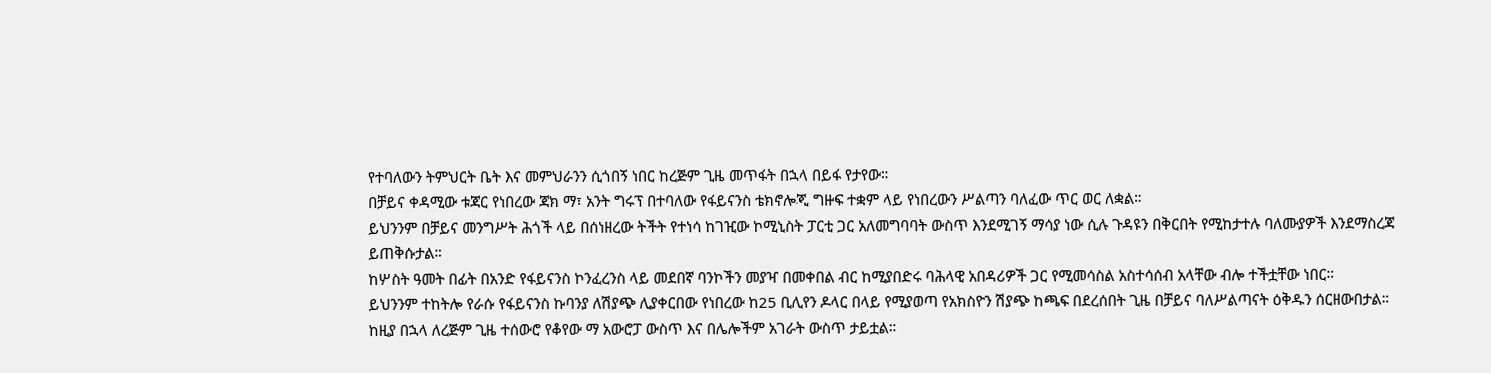የተባለውን ትምህርት ቤት እና መምህራንን ሲጎበኝ ነበር ከረጅም ጊዜ መጥፋት በኋላ በይፋ የታየው።
በቻይና ቀዳሚው ቱጃር የነበረው ጃክ ማ፣ አንት ግሩፕ በተባለው የፋይናንስ ቴክኖሎጂ ግዙፍ ተቋም ላይ የነበረውን ሥልጣን ባለፈው ጥር ወር ለቋል።
ይህንንም በቻይና መንግሥት ሕጎች ላይ በሰነዘረው ትችት የተነሳ ከገዢው ኮሚኒስት ፓርቲ ጋር አለመግባባት ውስጥ እንደሚገኝ ማሳያ ነው ሲሉ ጉዳዩን በቅርበት የሚከታተሉ ባለሙያዎች እንደማስረጃ ይጠቅሱታል።
ከሦስት ዓመት በፊት በአንድ የፋይናንስ ኮንፈረንስ ላይ መደበኛ ባንኮችን መያዣ በመቀበል ብር ከሚያበድሩ ባሕላዊ አበዳሪዎች ጋር የሚመሳስል አስተሳሰብ አላቸው ብሎ ተችቷቸው ነበር።
ይህንንም ተከትሎ የራሱ የፋይናንስ ኩባንያ ለሽያጭ ሊያቀርበው የነበረው ከ25 ቢሊየን ዶላር በላይ የሚያወጣ የአክስዮን ሽያጭ ከጫፍ በደረሰበት ጊዜ በቻይና ባለሥልጣናት ዕቅዱን ሰርዘውበታል።
ከዚያ በኋላ ለረጅም ጊዜ ተሰውሮ የቆየው ማ አውሮፓ ውስጥ እና በሌሎችም አገራት ውስጥ ታይቷል።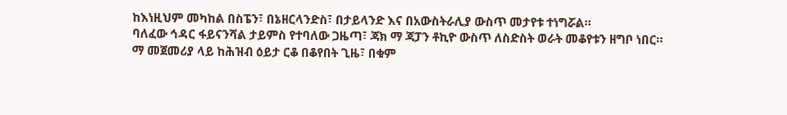ከእነዚህም መካከል በስፔን፣ በኔዘርላንድስ፣ በታይላንድ እና በአውስትራሊያ ውስጥ መታየቱ ተነግሯል።
ባለፈው ኅዳር ፋይናንሻል ታይምስ የተባለው ጋዜጣ፣ ጃክ ማ ጃፓን ቶኪዮ ውስጥ ለስድስት ወራት መቆየቱን ዘግቦ ነበር።
ማ መጀመሪያ ላይ ከሕዝብ ዕይታ ርቆ በቆየበት ጊዜ፣ በቁም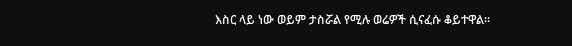እስር ላይ ነው ወይም ታስሯል የሚሉ ወሬዎች ሲናፈሱ ቆይተዋል።